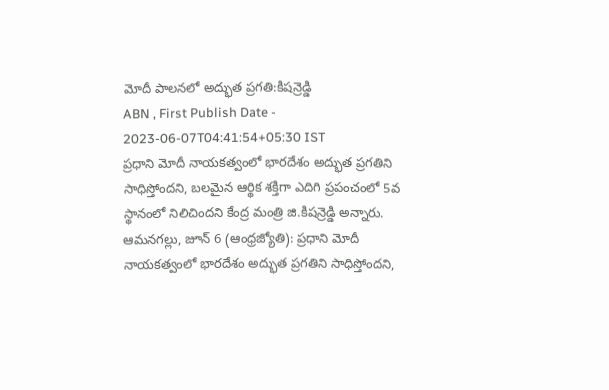మోదీ పాలనలో అద్భుత ప్రగతి:కిషన్రెడ్డి
ABN , First Publish Date - 2023-06-07T04:41:54+05:30 IST
ప్రధాని మోదీ నాయకత్వంలో భారదేశం అద్భుత ప్రగతిని సాధిస్తోందని, బలమైన ఆర్థిక శక్తిగా ఎదిగి ప్రపంచంలో 5వ స్థానంలో నిలిచిందని కేంద్ర మంత్రి జి.కిషన్రెడ్డి అన్నారు.
ఆమనగల్లు, జూన్ 6 (ఆంధ్రజ్యోతి): ప్రధాని మోదీ నాయకత్వంలో భారదేశం అద్భుత ప్రగతిని సాధిస్తోందని,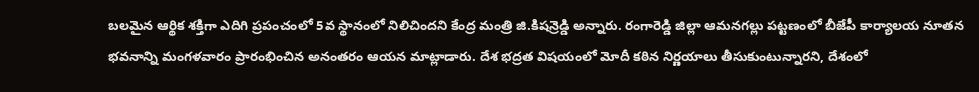బలమైన ఆర్థిక శక్తిగా ఎదిగి ప్రపంచంలో 5వ స్థానంలో నిలిచిందని కేంద్ర మంత్రి జి.కిషన్రెడ్డి అన్నారు. రంగారెడ్డి జిల్లా ఆమనగల్లు పట్టణంలో బీజేపీ కార్యాలయ నూతన భవనాన్ని మంగళవారం ప్రారంభించిన అనంతరం ఆయన మాట్లాడారు. దేశ భద్రత విషయంలో మోదీ కఠిన నిర్ణయాలు తీసుకుంటున్నారని, దేశంలో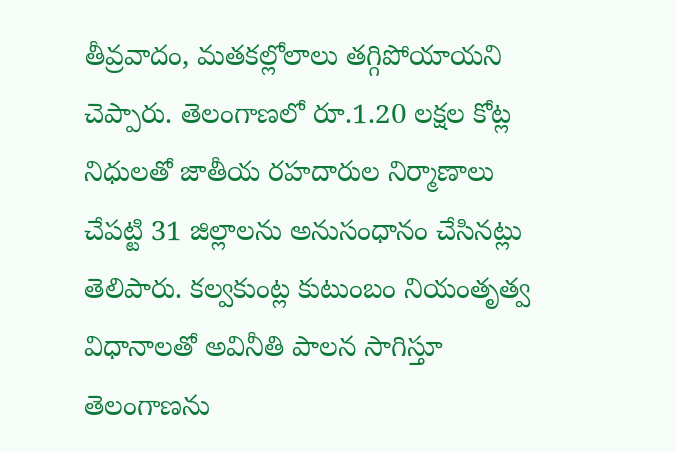తీవ్రవాదం, మతకల్లోలాలు తగ్గిపోయాయని చెప్పారు. తెలంగాణలో రూ.1.20 లక్షల కోట్ల నిధులతో జాతీయ రహదారుల నిర్మాణాలు చేపట్టి 31 జిల్లాలను అనుసంధానం చేసినట్లు తెలిపారు. కల్వకుంట్ల కుటుంబం నియంతృత్వ విధానాలతో అవినీతి పాలన సాగిస్తూ తెలంగాణను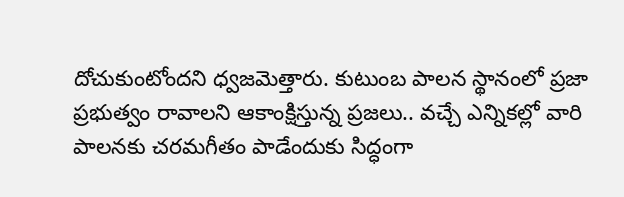దోచుకుంటోందని ధ్వజమెత్తారు. కుటుంబ పాలన స్థానంలో ప్రజా ప్రభుత్వం రావాలని ఆకాంక్షిస్తున్న ప్రజలు.. వచ్చే ఎన్నికల్లో వారి పాలనకు చరమగీతం పాడేందుకు సిద్ధంగా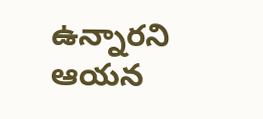ఉన్నారని ఆయన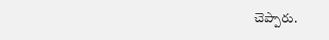చెప్పారు.